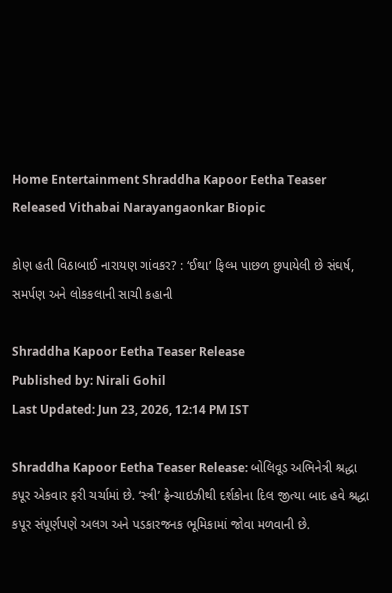Home Entertainment Shraddha Kapoor Eetha Teaser Released Vithabai Narayangaonkar Biopic

કોણ હતી વિઠાબાઈ નારાયણ ગાંવકર? : ‘ઈથા’ ફિલ્મ પાછળ છુપાયેલી છે સંઘર્ષ, સમર્પણ અને લોકકલાની સાચી કહાની

Shraddha Kapoor Eetha Teaser Release
Published by: Nirali Gohil
Last Updated: Jun 23, 2026, 12:14 PM IST

Shraddha Kapoor Eetha Teaser Release: બોલિવૂડ અભિનેત્રી શ્રદ્ધા કપૂર એકવાર ફરી ચર્ચામાં છે. ‘સ્ત્રી’ ફ્રેન્ચાઇઝીથી દર્શકોના દિલ જીત્યા બાદ હવે શ્રદ્ધા કપૂર સંપૂર્ણપણે અલગ અને પડકારજનક ભૂમિકામાં જોવા મળવાની છે.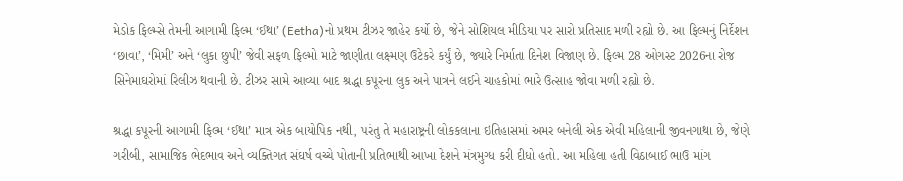મેડોક ફિલ્મ્સે તેમની આગામી ફિલ્મ ‘ઈથા’ (Eetha)નો પ્રથમ ટીઝર જાહેર કર્યો છે, જેને સોશિયલ મીડિયા પર સારો પ્રતિસાદ મળી રહ્યો છે. આ ફિલ્મનું નિર્દેશન ‘છાવા’, ‘મિમી’ અને ‘લુકા છુપી’ જેવી સફળ ફિલ્મો માટે જાણીતા લક્ષ્મણ ઉટેકરે કર્યું છે, જ્યારે નિર્માતા દિનેશ વિજાણ છે. ફિલ્મ 28 ઓગસ્ટ 2026ના રોજ સિનેમાઘરોમાં રિલીઝ થવાની છે. ટીઝર સામે આવ્યા બાદ શ્રદ્ધા કપૂરના લુક અને પાત્રને લઈને ચાહકોમાં ભારે ઉત્સાહ જોવા મળી રહ્યો છે.

શ્રદ્ધા કપૂરની આગામી ફિલ્મ ‘ઈથા’ માત્ર એક બાયોપિક નથી, પરંતુ તે મહારાષ્ટ્રની લોકકલાના ઇતિહાસમાં અમર બનેલી એક એવી મહિલાની જીવનગાથા છે, જેણે ગરીબી, સામાજિક ભેદભાવ અને વ્યક્તિગત સંઘર્ષ વચ્ચે પોતાની પ્રતિભાથી આખા દેશને મંત્રમુગ્ધ કરી દીધો હતો. આ મહિલા હતી વિઠાબાઈ ભાઉ માંગ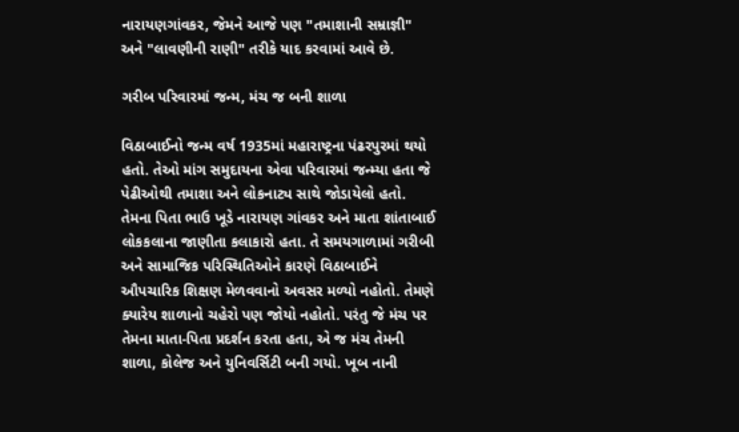નારાયણગાંવકર, જેમને આજે પણ "તમાશાની સમ્રાજ્ઞી" અને "લાવણીની રાણી" તરીકે યાદ કરવામાં આવે છે.

ગરીબ પરિવારમાં જન્મ, મંચ જ બની શાળા

વિઠાબાઈનો જન્મ વર્ષ 1935માં મહારાષ્ટ્રના પંઢરપુરમાં થયો હતો. તેઓ માંગ સમુદાયના એવા પરિવારમાં જન્મ્યા હતા જે પેઢીઓથી તમાશા અને લોકનાટ્ય સાથે જોડાયેલો હતો. તેમના પિતા ભાઉ ખૂડે નારાયણ ગાંવકર અને માતા શાંતાબાઈ લોકકલાના જાણીતા કલાકારો હતા. તે સમયગાળામાં ગરીબી અને સામાજિક પરિસ્થિતિઓને કારણે વિઠાબાઈને ઔપચારિક શિક્ષણ મેળવવાનો અવસર મળ્યો નહોતો. તેમણે ક્યારેય શાળાનો ચહેરો પણ જોયો નહોતો. પરંતુ જે મંચ પર તેમના માતા-પિતા પ્રદર્શન કરતા હતા, એ જ મંચ તેમની શાળા, કોલેજ અને યુનિવર્સિટી બની ગયો. ખૂબ નાની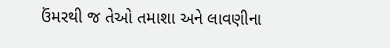ઉંમરથી જ તેઓ તમાશા અને લાવણીના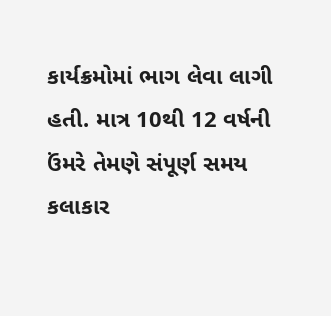કાર્યક્રમોમાં ભાગ લેવા લાગી હતી. માત્ર 10થી 12 વર્ષની ઉંમરે તેમણે સંપૂર્ણ સમય કલાકાર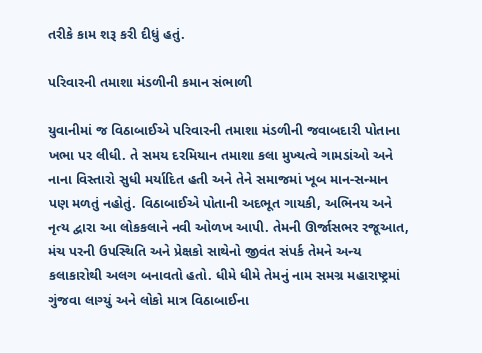તરીકે કામ શરૂ કરી દીધું હતું.

પરિવારની તમાશા મંડળીની કમાન સંભાળી

યુવાનીમાં જ વિઠાબાઈએ પરિવારની તમાશા મંડળીની જવાબદારી પોતાના ખભા પર લીધી. તે સમય દરમિયાન તમાશા કલા મુખ્યત્વે ગામડાંઓ અને નાના વિસ્તારો સુધી મર્યાદિત હતી અને તેને સમાજમાં ખૂબ માન-સન્માન પણ મળતું નહોતું. વિઠાબાઈએ પોતાની અદભૂત ગાયકી, અભિનય અને નૃત્ય દ્વારા આ લોકકલાને નવી ઓળખ આપી. તેમની ઊર્જાસભર રજૂઆત, મંચ પરની ઉપસ્થિતિ અને પ્રેક્ષકો સાથેનો જીવંત સંપર્ક તેમને અન્ય કલાકારોથી અલગ બનાવતો હતો. ધીમે ધીમે તેમનું નામ સમગ્ર મહારાષ્ટ્રમાં ગુંજવા લાગ્યું અને લોકો માત્ર વિઠાબાઈના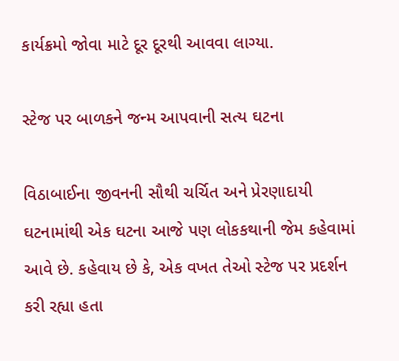કાર્યક્રમો જોવા માટે દૂર દૂરથી આવવા લાગ્યા.

સ્ટેજ પર બાળકને જન્મ આપવાની સત્ય ઘટના

વિઠાબાઈના જીવનની સૌથી ચર્ચિત અને પ્રેરણાદાયી ઘટનામાંથી એક ઘટના આજે પણ લોકકથાની જેમ કહેવામાં આવે છે. કહેવાય છે કે, એક વખત તેઓ સ્ટેજ પર પ્રદર્શન કરી રહ્યા હતા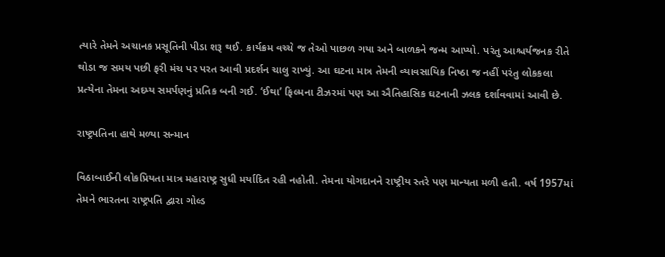ત્યારે તેમને અચાનક પ્રસૂતિની પીડા શરૂ થઈ. કાર્યક્રમ વચ્ચે જ તેઓ પાછળ ગયા અને બાળકને જન્મ આપ્યો. પરંતુ આશ્ચર્યજનક રીતે થોડા જ સમય પછી ફરી મંચ પર પરત આવી પ્રદર્શન ચાલુ રાખ્યું. આ ઘટના માત્ર તેમની વ્યાવસાયિક નિષ્ઠા જ નહીં પરંતુ લોકકલા પ્રત્યેના તેમના અદમ્ય સમર્પણનું પ્રતિક બની ગઈ. ‘ઈથા’ ફિલ્મના ટીઝરમાં પણ આ ઐતિહાસિક ઘટનાની ઝલક દર્શાવવામાં આવી છે.

રાષ્ટ્રપતિના હાથે મળ્યા સન્માન

વિઠાબાઈની લોકપ્રિયતા માત્ર મહારાષ્ટ્ર સુધી મર્યાદિત રહી નહોતી. તેમના યોગદાનને રાષ્ટ્રીય સ્તરે પણ માન્યતા મળી હતી. વર્ષ 1957માં તેમને ભારતના રાષ્ટ્રપતિ દ્વારા ગોલ્ડ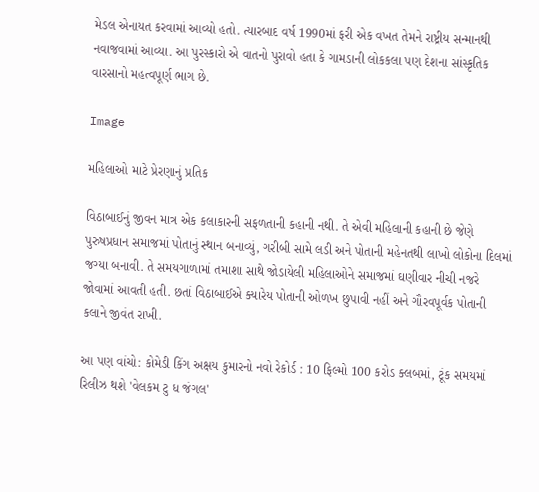મેડલ એનાયત કરવામાં આવ્યો હતો. ત્યારબાદ વર્ષ 1990માં ફરી એક વખત તેમને રાષ્ટ્રીય સન્માનથી નવાજવામાં આવ્યા. આ પુરસ્કારો એ વાતનો પુરાવો હતા કે ગામડાની લોકકલા પણ દેશના સાંસ્કૃતિક વારસાનો મહત્વપૂર્ણ ભાગ છે.

Image

મહિલાઓ માટે પ્રેરણાનું પ્રતિક

વિઠાબાઈનું જીવન માત્ર એક કલાકારની સફળતાની કહાની નથી. તે એવી મહિલાની કહાની છે જેણે પુરુષપ્રધાન સમાજમાં પોતાનું સ્થાન બનાવ્યું, ગરીબી સામે લડી અને પોતાની મહેનતથી લાખો લોકોના દિલમાં જગ્યા બનાવી. તે સમયગાળામાં તમાશા સાથે જોડાયેલી મહિલાઓને સમાજમાં ઘણીવાર નીચી નજરે જોવામાં આવતી હતી. છતાં વિઠાબાઈએ ક્યારેય પોતાની ઓળખ છુપાવી નહીં અને ગૌરવપૂર્વક પોતાની કલાને જીવંત રાખી.

આ પણ વાંચો: કોમેડી કિંગ અક્ષય કુમારનો નવો રેકોર્ડ : 10 ફિલ્મો 100 કરોડ ક્લબમાં, ટૂંક સમયમાં રિલીઝ થશે 'વેલકમ ટુ ધ જંગલ'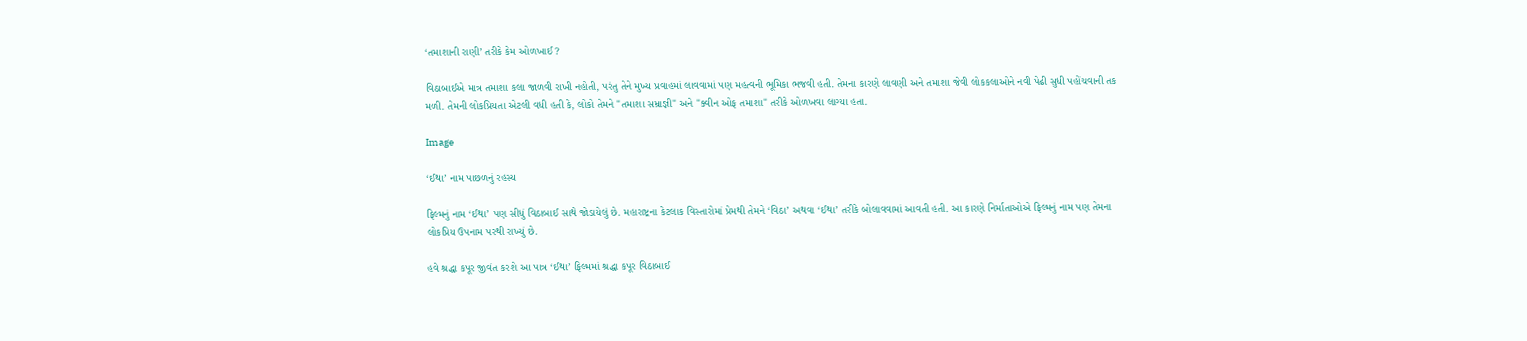‘તમાશાની રાણી’ તરીકે કેમ ઓળખાઈ?

વિઠાબાઈએ માત્ર તમાશા કલા જાળવી રાખી નહોતી, પરંતુ તેને મુખ્ય પ્રવાહમાં લાવવામાં પણ મહત્વની ભૂમિકા ભજવી હતી. તેમના કારણે લાવણી અને તમાશા જેવી લોકકલાઓને નવી પેઢી સુધી પહોંચવાની તક મળી. તેમની લોકપ્રિયતા એટલી વધી હતી કે, લોકો તેમને "તમાશા સમ્રાજ્ઞી" અને "ક્વીન ઓફ તમાશા" તરીકે ઓળખવા લાગ્યા હતા.

Image

‘ઈથા’ નામ પાછળનું રહસ્ય

ફિલ્મનું નામ ‘ઈથા’ પણ સીધું વિઠાબાઈ સાથે જોડાયેલું છે. મહારાષ્ટ્રના કેટલાક વિસ્તારોમાં પ્રેમથી તેમને ‘વિઠા’ અથવા ‘ઈથા’ તરીકે બોલાવવામાં આવતી હતી. આ કારણે નિર્માતાઓએ ફિલ્મનું નામ પણ તેમના લોકપ્રિય ઉપનામ પરથી રાખ્યું છે.

હવે શ્રદ્ધા કપૂર જીવંત કરશે આ પાત્ર ‘ઈથા’ ફિલ્મમાં શ્રદ્ધા કપૂર વિઠાબાઈ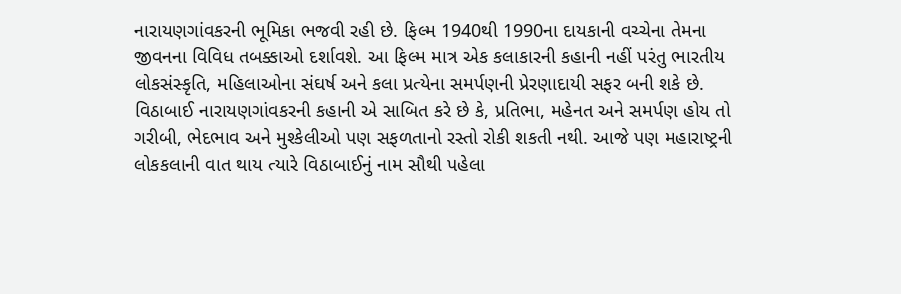નારાયણગાંવકરની ભૂમિકા ભજવી રહી છે. ફિલ્મ 1940થી 1990ના દાયકાની વચ્ચેના તેમના જીવનના વિવિધ તબક્કાઓ દર્શાવશે. આ ફિલ્મ માત્ર એક કલાકારની કહાની નહીં પરંતુ ભારતીય લોકસંસ્કૃતિ, મહિલાઓના સંઘર્ષ અને કલા પ્રત્યેના સમર્પણની પ્રેરણાદાયી સફર બની શકે છે. વિઠાબાઈ નારાયણગાંવકરની કહાની એ સાબિત કરે છે કે, પ્રતિભા, મહેનત અને સમર્પણ હોય તો ગરીબી, ભેદભાવ અને મુશ્કેલીઓ પણ સફળતાનો રસ્તો રોકી શકતી નથી. આજે પણ મહારાષ્ટ્રની લોકકલાની વાત થાય ત્યારે વિઠાબાઈનું નામ સૌથી પહેલા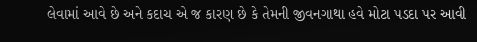લેવામાં આવે છે અને કદાચ એ જ કારણ છે કે તેમની જીવનગાથા હવે મોટા પડદા પર આવી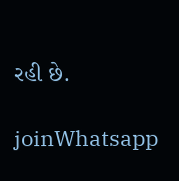રહી છે.

joinWhatsapp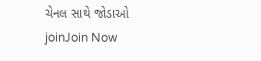ચેનલ સાથે જોડાઓ
joinJoin Now